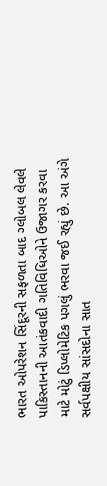ભારત ઓપરેશન સિંદૂરની સફળતા બાદ ગ્લોબલ લેવલે પાકિસ્તાનની આતંકવાદી ગતિવિધિઓને ઉજાગર કરવા માટે મોટું ડિપ્લોમેટિક પગલું ભરવા જઈ રહ્યું છે. આ અંગે સર્વપક્ષીય સાંસદોના સાત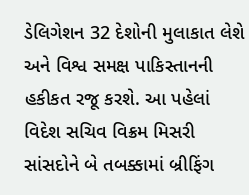ડેલિગેશન 32 દેશોની મુલાકાત લેશે અને વિશ્વ સમક્ષ પાકિસ્તાનની હકીકત રજૂ કરશે. આ પહેલાં વિદેશ સચિવ વિક્રમ મિસરી સાંસદોને બે તબક્કામાં બ્રીફિંગ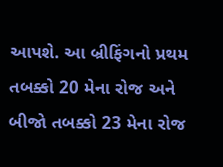આપશે. આ બ્રીફિંગનો પ્રથમ તબક્કો 20 મેના રોજ અને બીજો તબક્કો 23 મેના રોજ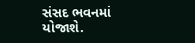સંસદ ભવનમાં યોજાશે.